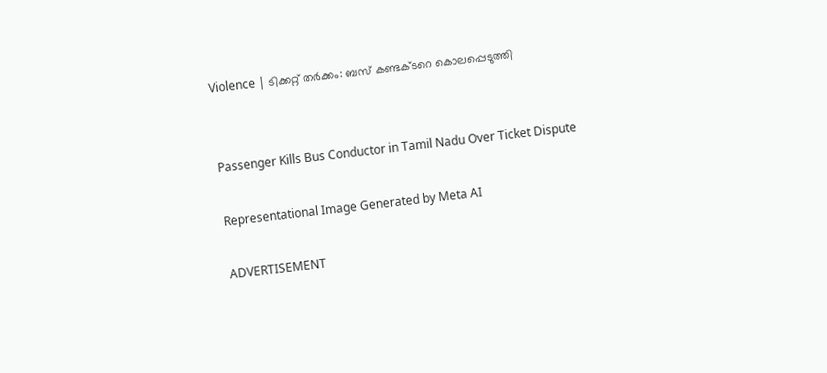Violence | ടിക്കറ്റ് തർക്കം: ബസ് കണ്ടക്ടറെ കൊലപ്പെടുത്തി


Passenger Kills Bus Conductor in Tamil Nadu Over Ticket Dispute

Representational Image Generated by Meta AI

ADVERTISEMENT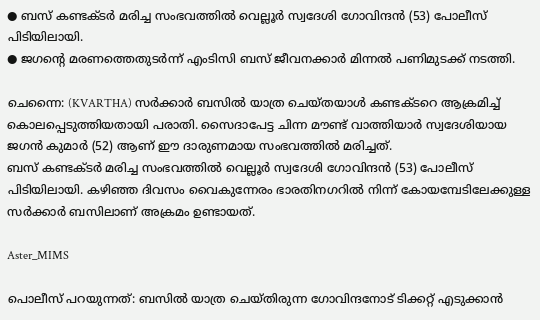● ബസ് കണ്ടക്ടർ മരിച്ച സംഭവത്തിൽ വെല്ലൂര്‍ സ്വദേശി ഗോവിന്ദന്‍ (53) പോലീസ് പിടിയിലായി.
● ജഗന്റെ മരണത്തെതുടർന്ന് എംടിസി ബസ് ജീവനക്കാർ മിന്നൽ പണിമുടക്ക് നടത്തി.

ചെന്നൈ: (KVARTHA) സർക്കാർ ബസിൽ യാത്ര ചെയ്തയാൾ കണ്ടക്ടറെ ആക്രമിച്ച് കൊലപ്പെടുത്തിയതായി പരാതി. സൈദാപേട്ട ചിന്ന മൗണ്ട് വാത്തിയാര്‍ സ്വദേശിയായ ജഗൻ കുമാർ (52) ആണ് ഈ ദാരുണമായ സംഭവത്തിൽ മരിച്ചത്.
ബസ് കണ്ടക്ടർ മരിച്ച സംഭവത്തിൽ വെല്ലൂര്‍ സ്വദേശി ഗോവിന്ദന്‍ (53) പോലീസ് പിടിയിലായി. കഴിഞ്ഞ ദിവസം വൈകുന്നേരം ഭാരതിനഗറിൽ നിന്ന് കോയമ്പേടിലേക്കുള്ള സർക്കാർ ബസിലാണ് അക്രമം ഉണ്ടായത്.

Aster_MIMS

പൊലീസ് പറയുന്നത്: ബസിൽ യാത്ര ചെയ്തിരുന്ന ഗോവിന്ദനോട് ടിക്കറ്റ് എടുക്കാൻ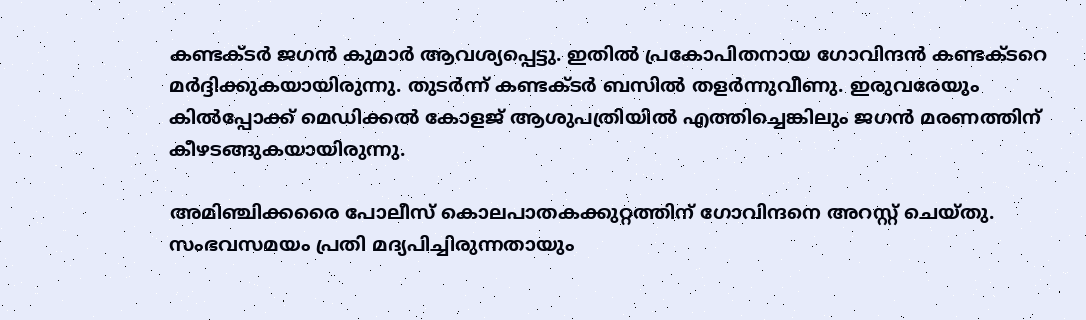കണ്ടക്ടർ ജഗൻ കുമാർ ആവശ്യപ്പെട്ടു. ഇതിൽ പ്രകോപിതനായ ഗോവിന്ദൻ കണ്ടക്ടറെ മർദ്ദിക്കുകയായിരുന്നു. തുടർന്ന് കണ്ടക്ടർ ബസിൽ തളർന്നുവീണു. ഇരുവരേയും കില്‍പ്പോക്ക് മെഡിക്കൽ കോളജ് ആശുപത്രിയിൽ എത്തിച്ചെങ്കിലും ജഗൻ മരണത്തിന് കീഴടങ്ങുകയായിരുന്നു.

അമിഞ്ചിക്കരൈ പോലീസ് കൊലപാതകക്കുറ്റത്തിന് ഗോവിന്ദനെ അറസ്റ്റ് ചെയ്തു. സംഭവസമയം പ്രതി മദ്യപിച്ചിരുന്നതായും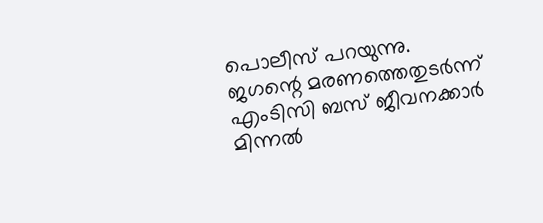പൊലീസ് പറയുന്നു.
ജഗന്റെ മരണത്തെതുടർന്ന് എംടിസി ബസ് ജീവനക്കാർ മിന്നൽ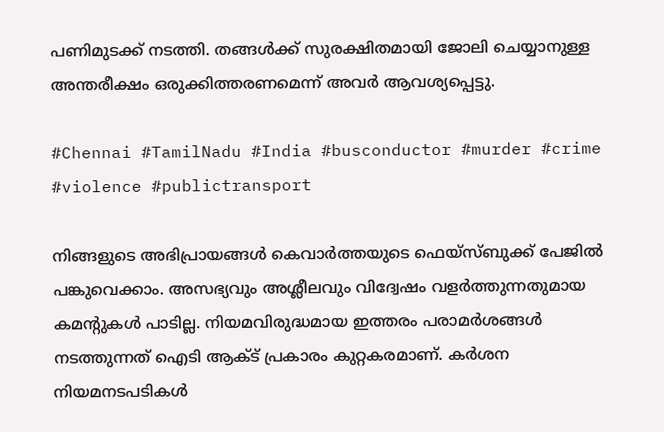പണിമുടക്ക് നടത്തി. തങ്ങൾക്ക് സുരക്ഷിതമായി ജോലി ചെയ്യാനുള്ള അന്തരീക്ഷം ഒരുക്കിത്തരണമെന്ന് അവർ ആവശ്യപ്പെട്ടു.

#Chennai #TamilNadu #India #busconductor #murder #crime #violence #publictransport

നിങ്ങളുടെ അഭിപ്രായങ്ങൾ കെവാർത്തയുടെ ഫെയ്‌സ്‌ബുക്ക് പേജിൽ പങ്കുവെക്കാം. അസഭ്യവും അശ്ലീലവും വിദ്വേഷം വളർത്തുന്നതുമായ കമന്റുകൾ പാടില്ല. നിയമവിരുദ്ധമായ ഇത്തരം പരാമർശങ്ങൾ നടത്തുന്നത് ഐടി ആക്ട് പ്രകാരം കുറ്റകരമാണ്. കർശന നിയമനടപടികൾ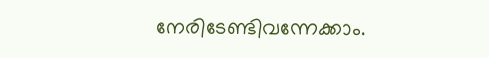നേരിടേണ്ടിവന്നേക്കാം.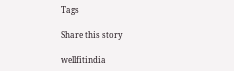Tags

Share this story

wellfitindia